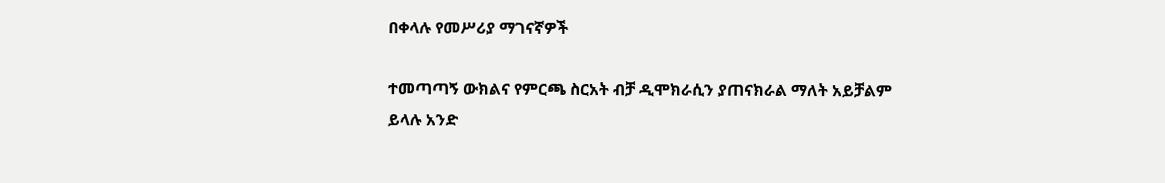በቀላሉ የመሥሪያ ማገናኛዎች

ተመጣጣኝ ውክልና የምርጫ ስርአት ብቻ ዲሞክራሲን ያጠናክራል ማለት አይቻልም ይላሉ አንድ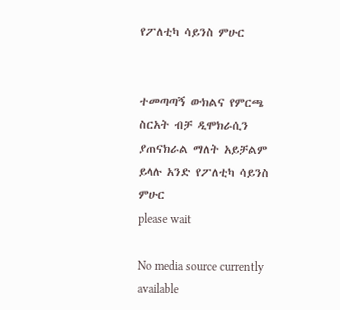የፖለቲካ ሳይንስ ምሁር


ተመጣጣኝ ውክልና የምርጫ ስርአት ብቻ ዲሞክራሲን ያጠናክራል ማለት አይቻልም ይላሉ አንድ የፖለቲካ ሳይንስ ምሁር
please wait

No media source currently available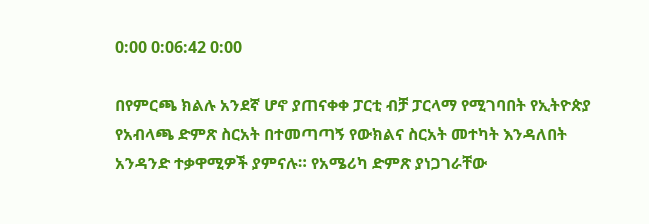0:00 0:06:42 0:00

በየምርጫ ክልሉ አንደኛ ሆኖ ያጠናቀቀ ፓርቲ ብቻ ፓርላማ የሚገባበት የኢትዮጵያ የአብላጫ ድምጽ ስርአት በተመጣጣኝ የውክልና ስርአት መተካት እንዳለበት አንዳንድ ተቃዋሚዎች ያምናሉ። የአሜሪካ ድምጽ ያነጋገራቸው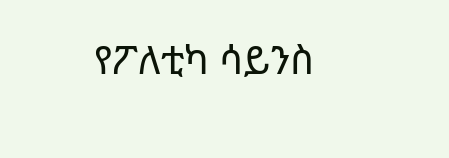የፖለቲካ ሳይንስ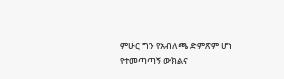ምሁር ግን የአብለጫ ድምጽም ሆነ የተመጣጣኝ ውክልና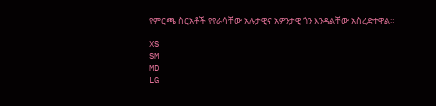የምርጫ ስርአቶች የየራሳቸው አሉታዊና አዎንታዊ ጎን እንዳልቸው አስረድተዋል።

XS
SM
MD
LG